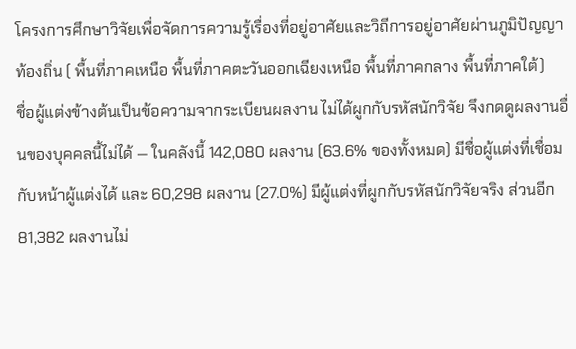โครงการศึกษาวิจัยเพื่อจัดการความรู้เรื่องที่อยู่อาศัยและวิถีการอยู่อาศัยผ่านภูมิปัญญาท้องถิ่น ( พื้นที่ภาคเหนือ พื้นที่ภาคตะวันออกเฉียงเหนือ พื้นที่ภาคกลาง พื้นที่ภาคใต้)
ชื่อผู้แต่งข้างต้นเป็นข้อความจากระเบียนผลงาน ไม่ได้ผูกกับรหัสนักวิจัย จึงกดดูผลงานอื่นของบุคคลนี้ไม่ได้ — ในคลังนี้ 142,080 ผลงาน (63.6% ของทั้งหมด) มีชื่อผู้แต่งที่เชื่อมกับหน้าผู้แต่งได้ และ 60,298 ผลงาน (27.0%) มีผู้แต่งที่ผูกกับรหัสนักวิจัยจริง ส่วนอีก 81,382 ผลงานไม่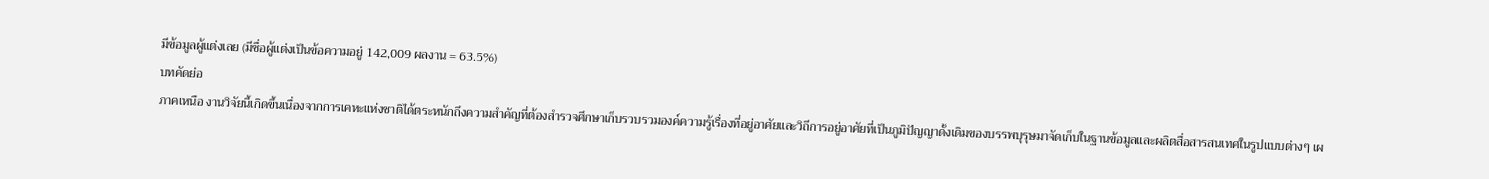มีข้อมูลผู้แต่งเลย (มีชื่อผู้แต่งเป็นข้อความอยู่ 142,009 ผลงาน = 63.5%)
บทคัดย่อ
ภาคเหนือ งานวิจัยนี้เกิดขึ้นเนื่องจากการเคหะแห่งชาติได้ตระหนักถึงความสำคัญที่ต้องสำรวจศึกษาเก็บรวบรวมองค์ความรู้เรื่องที่อยู่อาศัยและวิถีการอยู่อาศัยที่เป็นภูมิปัญญาดั้งเดิมของบรรพบุรุษมาจัดเก็บในฐานข้อมูลและผลิตสื่อสารสนเทศในรูปแบบต่างๆ เผ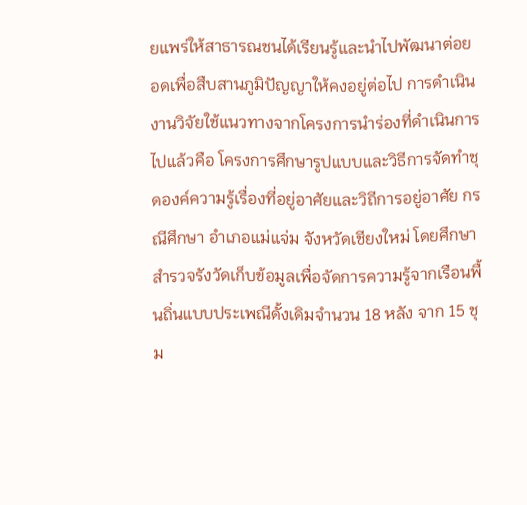ยแพร่ให้สาธารณชนได้เรียนรู้และนำไปพัฒนาต่อยอดเพื่อสืบสานภูมิปัญญาให้คงอยู่ต่อไป การดำเนินงานวิจัยใช้แนวทางจากโครงการนำร่องที่ดำเนินการไปแล้วคือ โครงการศึกษารูปแบบและวิธีการจัดทำชุดองค์ความรู้เรื่องที่อยู่อาศัยและวิถีการอยู่อาศัย กรณีศึกษา อำเภอแม่แจ่ม จังหวัดเชียงใหม่ โดยศึกษาสำรวจรังวัดเก็บข้อมูลเพื่อจัดการความรู้จากเรือนพื้นถิ่นแบบประเพณีดั้งเดิมจำนวน 18 หลัง จาก 15 ชุม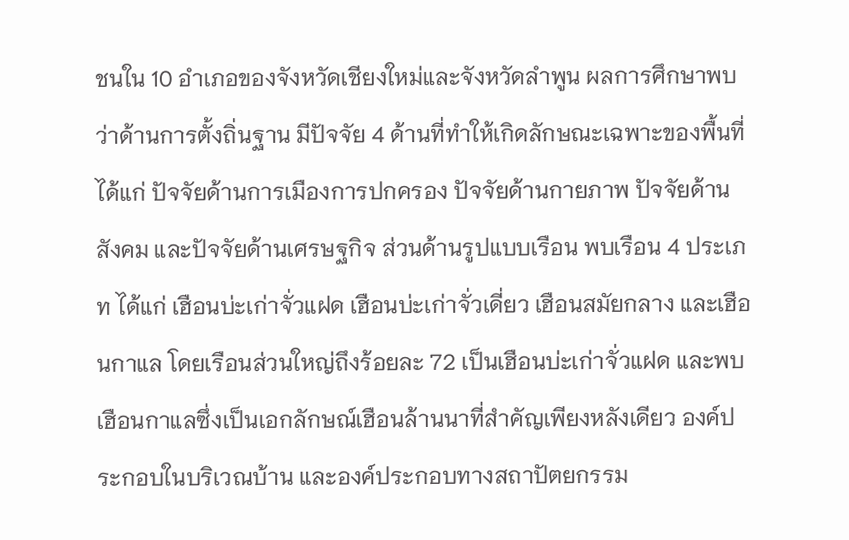ชนใน 10 อำเภอของจังหวัดเชียงใหม่และจังหวัดลำพูน ผลการศึกษาพบว่าด้านการตั้งถิ่นฐาน มีปัจจัย 4 ด้านที่ทำให้เกิดลักษณะเฉพาะของพื้นที่ ได้แก่ ปัจจัยด้านการเมืองการปกครอง ปัจจัยด้านกายภาพ ปัจจัยด้านสังคม และปัจจัยด้านเศรษฐกิจ ส่วนด้านรูปแบบเรือน พบเรือน 4 ประเภท ได้แก่ เฮือนบ่ะเก่าจั่วแฝด เฮือนบ่ะเก่าจั่วเดี่ยว เฮือนสมัยกลาง และเฮือนกาแล โดยเรือนส่วนใหญ่ถึงร้อยละ 72 เป็นเฮือนบ่ะเก่าจั่วแฝด และพบเฮือนกาแลซึ่งเป็นเอกลักษณ์เฮือนล้านนาที่สำคัญเพียงหลังเดียว องค์ประกอบในบริเวณบ้าน และองค์ประกอบทางสถาปัตยกรรม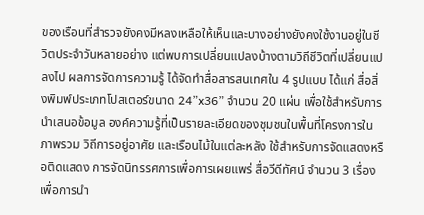ของเรือนที่สำรวจยังคงมีหลงเหลือให้เห็นและบางอย่างยังคงใช้งานอยู่ในชีวิตประจำวันหลายอย่าง แต่พบการเปลี่ยนแปลงบ้างตามวิถีชีวิตที่เปลี่ยนแปลงไป ผลการจัดการความรู้ ได้จัดทำสื่อสารสนเทศใน 4 รูปแบบ ได้แก่ สื่อสิ่งพิมพ์ประเภทโปสเตอร์ขนาด 24”x36” จำนวน 20 แผ่น เพื่อใช้สำหรับการนำเสนอข้อมูล องค์ความรู้ที่เป็นรายละเอียดของชุมชนในพื้นที่โครงการในภาพรวม วิถีการอยู่อาศัย และเรือนไม้ในแต่ละหลัง ใช้สำหรับการจัดแสดงหรือติดแสดง การจัดนิทรรศการเพื่อการเผยแพร่ สื่อวีดีทัศน์ จำนวน 3 เรื่อง เพื่อการนำ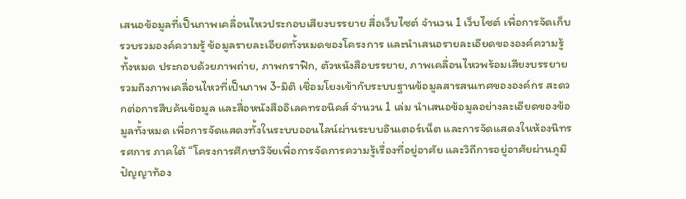เสนอข้อมูลที่เป็นภาพเคลื่อนไหวประกอบเสียงบรรยาย สื่อเว็บไซต์ จำนวน 1 เว็บไซต์ เพื่อการจัดเก็บรวบรวมองค์ความรู้ ข้อมูลรายละเอียดทั้งหมดของโครงการ และนำเสนอรายละเอียดขององค์ความรู้ทั้งหมด ประกอบด้วยภาพถ่าย, ภาพกราฟิก, ตัวหนังสือบรรยาย, ภาพเคลื่อนไหวพร้อมเสียงบรรยาย รวมถึงภาพเคลื่อนไหวที่เป็นภาพ 3-มิติ เชื่อมโยงเข้ากับระบบฐานข้อมูลสารสนเทศขององค์กร สะดวกต่อการสืบค้นข้อมูล และสื่อหนังสืออิเลคทรอนิคส์ จำนวน 1 เล่ม นำเสนอข้อมูลอย่างละเอียดของข้อมูลทั้งหมด เพื่อการจัดแสดงทั้งในระบบออนไลน์ผ่านระบบอินเตอร์เน็ต และการจัดแสดงในห้องนิทรรศการ ภาคใต้ “โครงการศึกษาวิจัยเพื่อการจัดการความรู้เรื่องที่อยู่อาศัย และวิถีการอยู่อาศัยผ่านภูมิปัญญาท้อง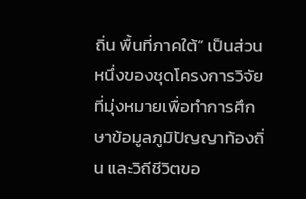ถิ่น พื้นที่ภาคใต้” เป็นส่วนหนึ่งของชุดโครงการวิจัยที่มุ่งหมายเพื่อทำการศึกษาข้อมูลภูมิปัญญาท้องถิ่น และวิถีชีวิตขอ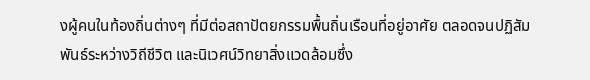งผู้คนในท้องถิ่นต่างๆ ที่มีต่อสถาปัตยกรรมพื้นถิ่นเรือนที่อยู่อาศัย ตลอดจนปฏิสัมพันธ์ระหว่างวิถีชีวิต และนิเวศน์วิทยาสิ่งแวดล้อมซึ่ง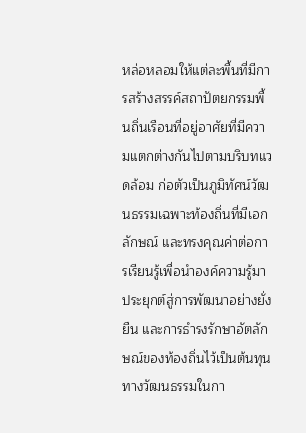หล่อหลอมให้แต่ละพื้นที่มีการสร้างสรรค์สถาปัตยกรรมพื้นถิ่นเรือนที่อยู่อาศัยที่มีความแตกต่างกันไปตามบริบทแวดล้อม ก่อตัวเป็นภูมิทัศน์วัฒนธรรมเฉพาะท้องถิ่นที่มีเอกลักษณ์ และทรงคุณค่าต่อการเรียนรู้เพื่อนำองค์ความรู้มาประยุกต์สู่การพัฒนาอย่างยั่งยืน และการธำรงรักษาอัตลักษณ์ของท้องถิ่นไว้เป็นต้นทุนทางวัฒนธรรมในกา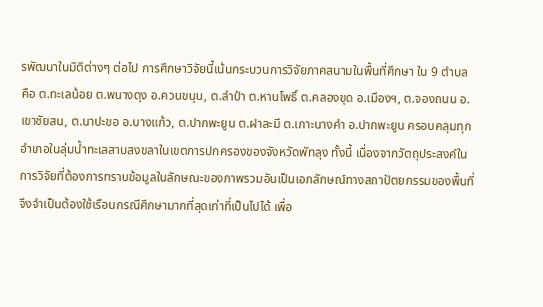รพัฒนาในมิติต่างๆ ต่อไป การศึกษาวิจัยนี้เน้นกระบวนการวิจัยภาคสนามในพื้นที่ศึกษา ใน 9 ตำบล คือ ต.ทะเลน้อย ต.พนางตุง อ.ควนขนุน, ต.ลำปำ ต.หานโพธิ์ ต.คลองขุด อ.เมืองฯ, ต.จองถนน อ.เขาชัยสน, ต.นาปะขอ อ.บางแก้ว, ต.ปากพะยูน ต.ฝาละมี ต.เกาะนางคำ อ.ปากพะยูน ครอบคลุมทุกอำเภอในลุ่มน้ำทะเลสาบสงขลาในเขตการปกครองของจังหวัดพัทลุง ทั้งนี้ เนื่องจากวัตถุประสงค์ในการวิจัยที่ต้องการทราบข้อมูลในลักษณะของภาพรวมอันเป็นเอกลักษณ์ทางสถาปัตยกรรมของพื้นที่จึงจำเป็นต้องใช้เรือนกรณีศึกษามากที่สุดเท่าที่เป็นไปได้ เพื่อ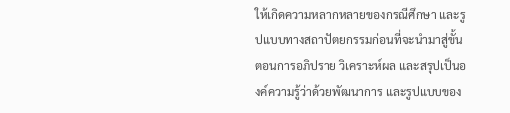ให้เกิดความหลากหลายของกรณีศึกษา และรูปแบบทางสถาปัตยกรรมก่อนที่จะนำมาสู่ขั้นตอนการอภิปราย วิเคราะห์ผล และสรุปเป็นองค์ความรู้ว่าด้วยพัฒนาการ และรูปแบบของ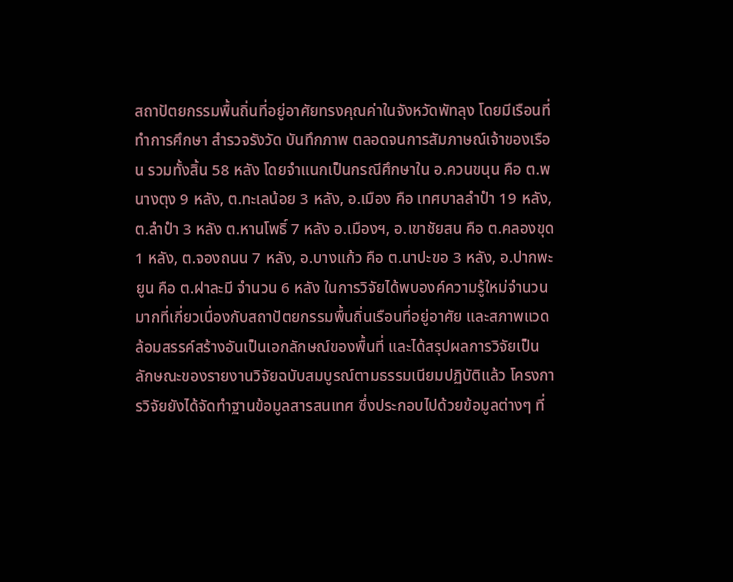สถาปัตยกรรมพื้นถิ่นที่อยู่อาศัยทรงคุณค่าในจังหวัดพัทลุง โดยมีเรือนที่ทำการศึกษา สำรวจรังวัด บันทึกภาพ ตลอดจนการสัมภาษณ์เจ้าของเรือน รวมทั้งสิ้น 58 หลัง โดยจำแนกเป็นกรณีศึกษาใน อ.ควนขนุน คือ ต.พนางตุง 9 หลัง, ต.ทะเลน้อย 3 หลัง, อ.เมือง คือ เทศบาลลำปำ 19 หลัง, ต.ลำปำ 3 หลัง ต.หานโพธิ์ 7 หลัง อ.เมืองฯ, อ.เขาชัยสน คือ ต.คลองขุด 1 หลัง, ต.จองถนน 7 หลัง, อ.บางแก้ว คือ ต.นาปะขอ 3 หลัง, อ.ปากพะยูน คือ ต.ฝาละมี จำนวน 6 หลัง ในการวิจัยได้พบองค์ความรู้ใหม่จำนวนมากที่เกี่ยวเนื่องกับสถาปัตยกรรมพื้นถิ่นเรือนที่อยู่อาศัย และสภาพแวดล้อมสรรค์สร้างอันเป็นเอกลักษณ์ของพื้นที่ และได้สรุปผลการวิจัยเป็นลักษณะของรายงานวิจัยฉบับสมบูรณ์ตามธรรมเนียมปฏิบัติแล้ว โครงการวิจัยยังได้จัดทำฐานข้อมูลสารสนเทศ ซึ่งประกอบไปด้วยข้อมูลต่างๆ ที่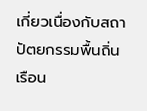เกี่ยวเนื่องกับสถาปัตยกรรมพื้นถิ่นเรือน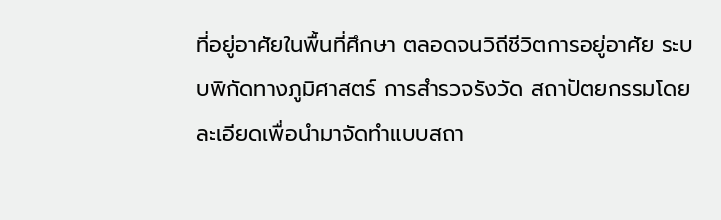ที่อยู่อาศัยในพื้นที่ศึกษา ตลอดจนวิถีชีวิตการอยู่อาศัย ระบบพิกัดทางภูมิศาสตร์ การสำรวจรังวัด สถาปัตยกรรมโดยละเอียดเพื่อนำมาจัดทำแบบสถา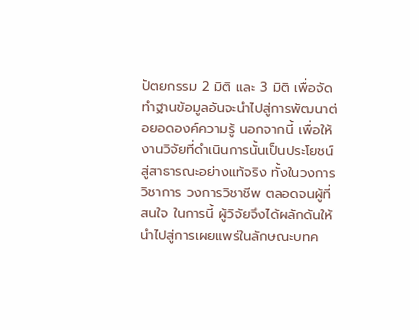ปัตยกรรม 2 มิติ และ 3 มิติ เพื่อจัดทำฐานข้อมูลอันจะนำไปสู่การพัฒนาต่อยอดองค์ความรู้ นอกจากนี้ เพื่อให้งานวิจัยที่ดำเนินการนั้นเป็นประโยชน์สู่สาธารณะอย่างแท้จริง ทั้งในวงการวิชาการ วงการวิชาชีพ ตลอดจนผู้ที่สนใจ ในการนี้ ผู้วิจัยจึงได้ผลักดันให้นำไปสู่การเผยแพร่ในลักษณะบทค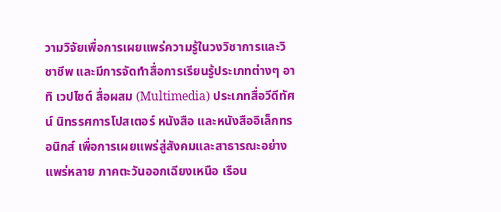วามวิจัยเพื่อการเผยแพร่ความรู้ในวงวิชาการและวิชาชีพ และมีการจัดทำสื่อการเรียนรู้ประเภทต่างๆ อาทิ เวปไซต์ สื่อผสม (Multimedia) ประเภทสื่อวีดีทัศน์ นิทรรศการโปสเตอร์ หนังสือ และหนังสืออิเล็กทรอนิกส์ เพื่อการเผยแพร่สู่สังคมและสาธารณะอย่างแพร่หลาย ภาคตะวันออกเฉียงเหนือ เรือน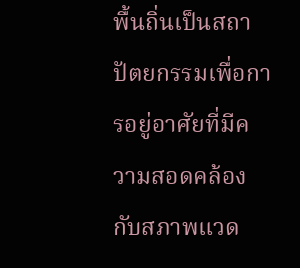พื้นถิ่นเป็นสถาปัตยกรรมเพื่อการอยู่อาศัยที่มีความสอดคล้องกับสภาพแวด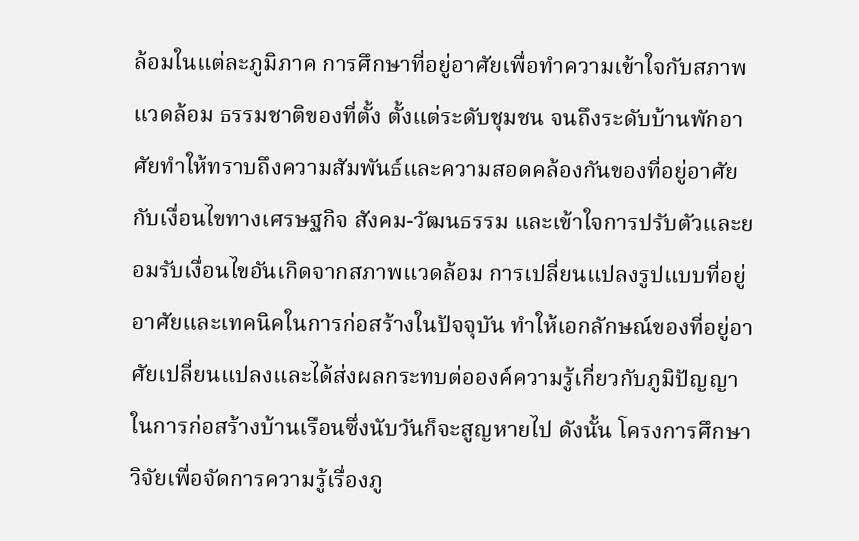ล้อมในแต่ละภูมิภาค การศึกษาที่อยู่อาศัยเพื่อทำความเข้าใจกับสภาพแวดล้อม ธรรมชาติของที่ตั้ง ตั้งแต่ระดับชุมชน จนถึงระดับบ้านพักอาศัยทำให้ทราบถึงความสัมพันธ์และความสอดคล้องกันของที่อยู่อาศัยกับเงื่อนไขทางเศรษฐกิจ สังคม-วัฒนธรรม และเข้าใจการปรับตัวและยอมรับเงื่อนไขอันเกิดจากสภาพแวดล้อม การเปลี่ยนแปลงรูปแบบที่อยู่อาศัยและเทคนิคในการก่อสร้างในปัจจุบัน ทำให้เอกลักษณ์ของที่อยู่อาศัยเปลี่ยนแปลงและได้ส่งผลกระทบต่อองค์ความรู้เกี่ยวกับภูมิปัญญาในการก่อสร้างบ้านเรือนซึ่งนับวันก็จะสูญหายไป ดังนั้น โครงการศึกษาวิจัยเพื่อจัดการความรู้เรื่องภู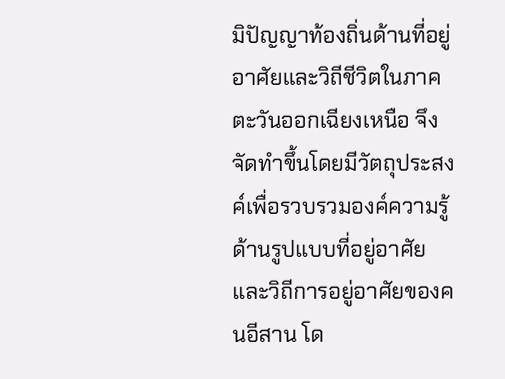มิปัญญาท้องถิ่นด้านที่อยู่อาศัยและวิถีชีวิตในภาคตะวันออกเฉียงเหนือ จึงจัดทำขึ้นโดยมีวัตถุประสงค์เพื่อรวบรวมองค์ความรู้ด้านรูปแบบที่อยู่อาศัยและวิถีการอยู่อาศัยของคนอีสาน โด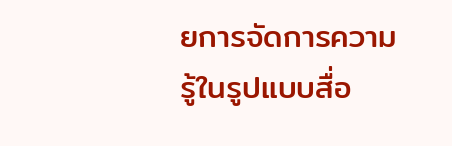ยการจัดการความรู้ในรูปแบบสื่อ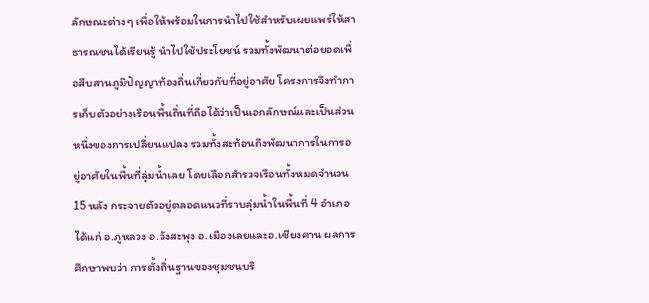ลักษณะต่างๆ เพื่อให้พร้อมในการนำไปใช้สำหรับเผยแพร่ให้สาธารณชนได้เรียนรู้ นำไปใช้ประโยชน์ รวมทั้งพัฒนาต่อยอดเพื่อสืบสานภูมิปัญญาท้องถิ่นเกี่ยวกับที่อยู่อาศัย โครงการจึงทำการเก็บตัวอย่างเรือนพื้นถิ่นที่ถือได้ว่าเป็นเอกลักษณ์และเป็นส่วนหนึ่งของการเปลี่ยนแปลง รวมทั้งสะท้อนถึงพัฒนาการในการอยู่อาศัยในพื้นที่ลุ่มน้ำเลย โดยเลือกสำรวจเรือนทั้งหมดจำนวน 15 หลัง กระจายตัวอยู่ตลอดแนวที่ราบลุ่มน้ำในพื้นที่ 4 อำเภอ ได้แก่ อ.ภูหลวง อ.วังสะพุง อ.เมืองเลยและอ.เชียงคาน ผลการศึกษาพบว่า การตั้งถิ่นฐานของชุมชนบริ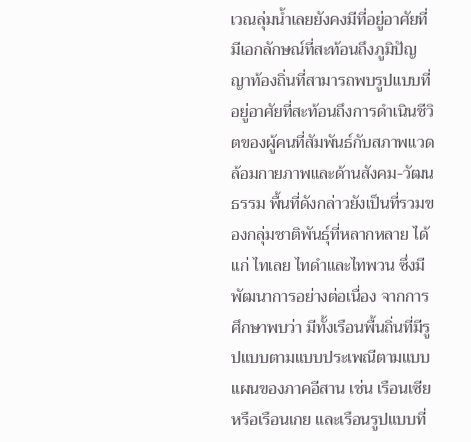เวณลุ่มน้ำเลยยังคงมีที่อยู่อาศัยที่มีเอกลักษณ์ที่สะท้อนถึงภูมิปัญญาท้องถิ่นที่สามารถพบรูปแบบที่อยู่อาศัยที่สะท้อนถึงการดำเนินชีวิตของผู้คนที่สัมพันธ์กับสภาพแวดล้อมกายภาพและด้านสังคม-วัฒนธรรม พื้นที่ดังกล่าวยังเป็นที่รวมของกลุ่มชาติพันธุ์ที่หลากหลาย ได้แก่ ไทเลย ไทดำและไทพวน ซึ่งมีพัฒนาการอย่างต่อเนื่อง จากการศึกษาพบว่า มีทั้งเรือนพื้นถิ่นที่มีรูปแบบตามแบบประเพณีตามแบบแผนของภาคอีสาน เช่น เรือนเซียหรือเรือนเกย และเรือนรูปแบบที่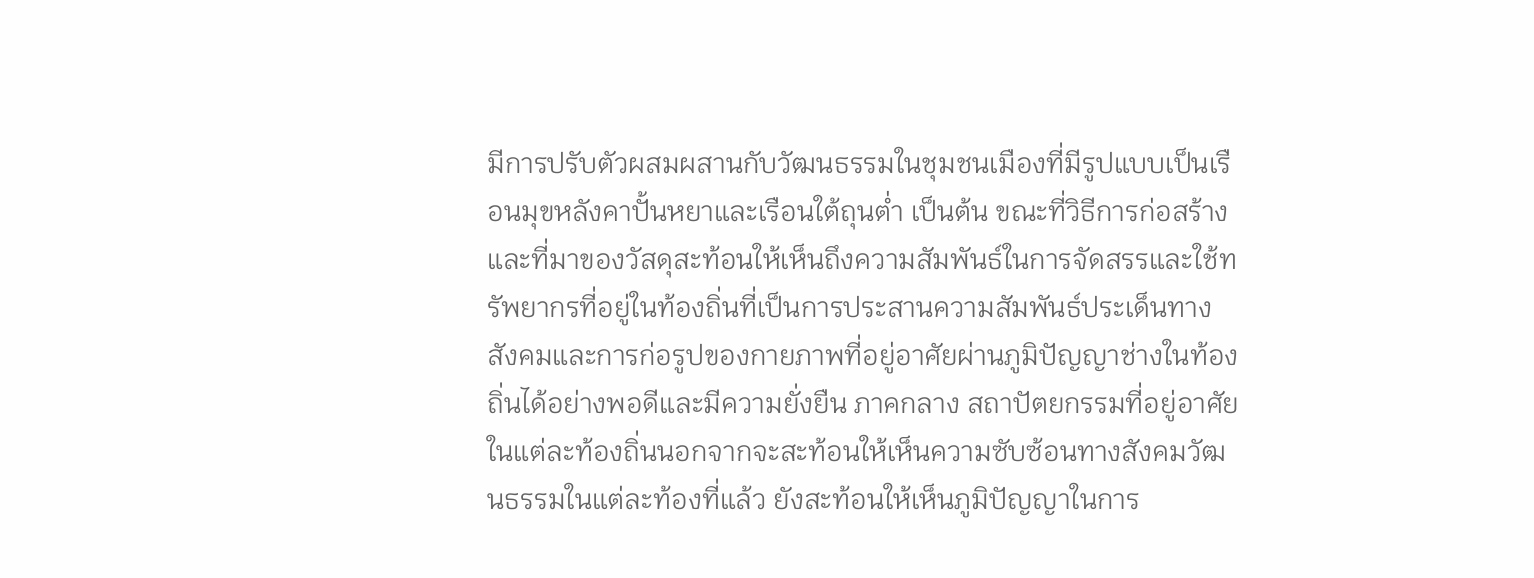มีการปรับตัวผสมผสานกับวัฒนธรรมในชุมชนเมืองที่มีรูปแบบเป็นเรือนมุขหลังคาปั้นหยาและเรือนใต้ถุนต่ำ เป็นต้น ขณะที่วิธีการก่อสร้างและที่มาของวัสดุสะท้อนให้เห็นถึงความสัมพันธ์ในการจัดสรรและใช้ทรัพยากรที่อยู่ในท้องถิ่นที่เป็นการประสานความสัมพันธ์ประเด็นทางสังคมและการก่อรูปของกายภาพที่อยู่อาศัยผ่านภูมิปัญญาช่างในท้องถิ่นได้อย่างพอดีและมีความยั่งยืน ภาคกลาง สถาปัตยกรรมที่อยู่อาศัยในแต่ละท้องถิ่นนอกจากจะสะท้อนให้เห็นความซับซ้อนทางสังคมวัฒนธรรมในแต่ละท้องที่แล้ว ยังสะท้อนให้เห็นภูมิปัญญาในการ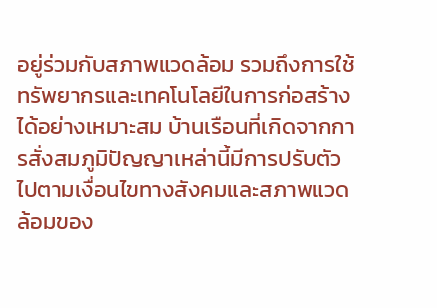อยู่ร่วมกับสภาพแวดล้อม รวมถึงการใช้ทรัพยากรและเทคโนโลยีในการก่อสร้างได้อย่างเหมาะสม บ้านเรือนที่เกิดจากการสั่งสมภูมิปัญญาเหล่านี้มีการปรับตัวไปตามเงื่อนไขทางสังคมและสภาพแวดล้อมของ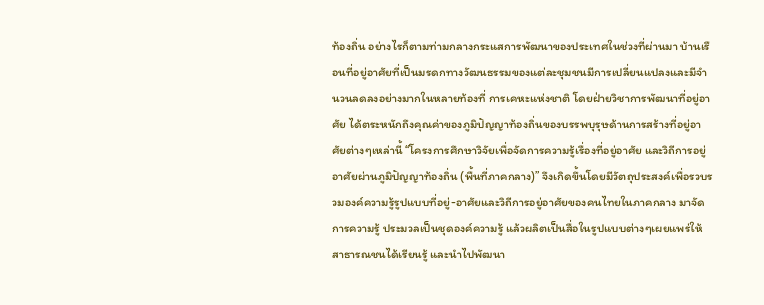ท้องถิ่น อย่างไรก็ตามท่ามกลางกระแสการพัฒนาของประเทศในช่วงที่ผ่านมา บ้านเรือนที่อยู่อาศัยที่เป็นมรดกทางวัฒนธรรมของแต่ละชุมชนมีการเปลี่ยนแปลงและมีจำนวนลดลงอย่างมากในหลายท้องที่ การเคหะแห่งชาติ โดยฝ่ายวิชาการพัฒนาที่อยู่อาศัย ได้ตระหนักถึงคุณค่าของภูมิปัญญาท้องถิ่นของบรรพบุรุษด้านการสร้างที่อยู่อาศัยต่างๆเหล่านี้ “โครงการศึกษาวิจัยเพื่อจัดการความรู้เรื่องที่อยู่อาศัย และวิถีการอยู่อาศัยผ่านภูมิปัญญาท้องถิ่น (พื้นที่ภาคกลาง)” จึงเกิดขึ้นโดยมีวัตถุประสงค์เพื่อรวบรวมองค์ความรู้รูปแบบที่อยู่-อาศัยและวิถีการอยู่อาศัยของคนไทยในภาคกลาง มาจัดการความรู้ ประมวลเป็นชุดองค์ความรู้ แล้วผลิตเป็นสื่อในรูปแบบต่างๆเผยแพร่ให้สาธารณชนได้เรียนรู้ และนำไปพัฒนา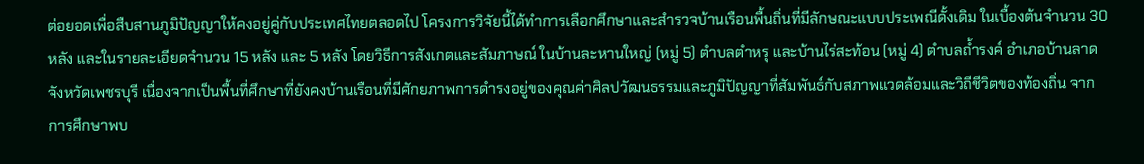ต่อยอดเพื่อสืบสานภูมิปัญญาให้คงอยู่คู่กับประเทศไทยตลอดไป โครงการวิจัยนี้ได้ทำการเลือกศึกษาและสำรวจบ้านเรือนพื้นถิ่นที่มีลักษณะแบบประเพณีดั้งเดิม ในเบื้องต้นจำนวน 30 หลัง และในรายละเอียดจำนวน 15 หลัง และ 5 หลัง โดยวิธีการสังเกตและสัมภาษณ์ ในบ้านละหานใหญ่ (หมู่ 5) ตำบลตำหรุ และบ้านไร่สะท้อน (หมู่ 4) ตำบลถ้ำรงค์ อำเภอบ้านลาด จังหวัดเพชรบุรี เนื่องจากเป็นพื้นที่ศึกษาที่ยังคงบ้านเรือนที่มีศักยภาพการดำรงอยู่ของคุณค่าศิลปวัฒนธรรมและภูมิปัญญาที่สัมพันธ์กับสภาพแวดล้อมและวิถีชีวิตของท้องถิ่น จากการศึกษาพบ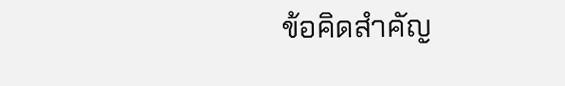ข้อคิดสำคัญ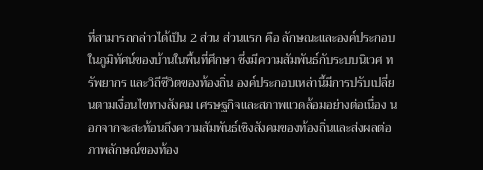ที่สามารถกล่าวได้เป็น 2 ส่วน ส่วนแรก คือ ลักษณะและองค์ประกอบในภูมิทัศน์ของบ้านในพื้นที่ศึกษา ซึ่งมีความสัมพันธ์กับระบบนิเวศ ทรัพยากร และวิถีชีวิตของท้องถิ่น องค์ประกอบเหล่านี้มีการปรับเปลี่ยนตามเงื่อนไขทางสังคม เศรษฐกิจและสภาพแวดล้อมอย่างต่อเนื่อง นอกจากจะสะท้อนถึงความสัมพันธ์เชิงสังคมของท้องถิ่นและส่งผลต่อภาพลักษณ์ของท้อง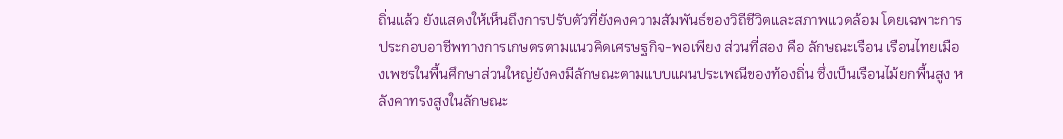ถิ่นแล้ว ยังแสดงให้เห็นถึงการปรับตัวที่ยังคงความสัมพันธ์ของวิถีชีวิตและสภาพแวดล้อม โดยเฉพาะการประกอบอาชีพทางการเกษตรตามแนวคิดเศรษฐกิจ-พอเพียง ส่วนที่สอง คือ ลักษณะเรือน เรือนไทยเมืองเพชรในพื้นศึกษาส่วนใหญ่ยังคงมีลักษณะตามแบบแผนประเพณีของท้องถิ่น ซึ่งเป็นเรือนไม้ยกพื้นสูง หลังคาทรงสูงในลักษณะ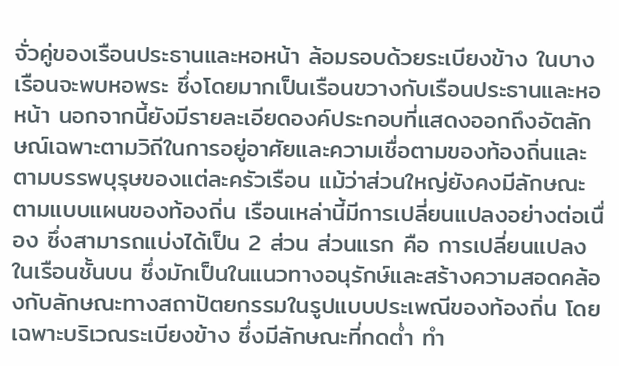จั่วคู่ของเรือนประธานและหอหน้า ล้อมรอบด้วยระเบียงข้าง ในบางเรือนจะพบหอพระ ซึ่งโดยมากเป็นเรือนขวางกับเรือนประธานและหอหน้า นอกจากนี้ยังมีรายละเอียดองค์ประกอบที่แสดงออกถึงอัตลักษณ์เฉพาะตามวิถีในการอยู่อาศัยและความเชื่อตามของท้องถิ่นและตามบรรพบุรุษของแต่ละครัวเรือน แม้ว่าส่วนใหญ่ยังคงมีลักษณะตามแบบแผนของท้องถิ่น เรือนเหล่านี้มีการเปลี่ยนแปลงอย่างต่อเนื่อง ซึ่งสามารถแบ่งได้เป็น 2 ส่วน ส่วนแรก คือ การเปลี่ยนแปลงในเรือนชั้นบน ซึ่งมักเป็นในแนวทางอนุรักษ์และสร้างความสอดคล้องกับลักษณะทางสถาปัตยกรรมในรูปแบบประเพณีของท้องถิ่น โดยเฉพาะบริเวณระเบียงข้าง ซึ่งมีลักษณะที่กดต่ำ ทำ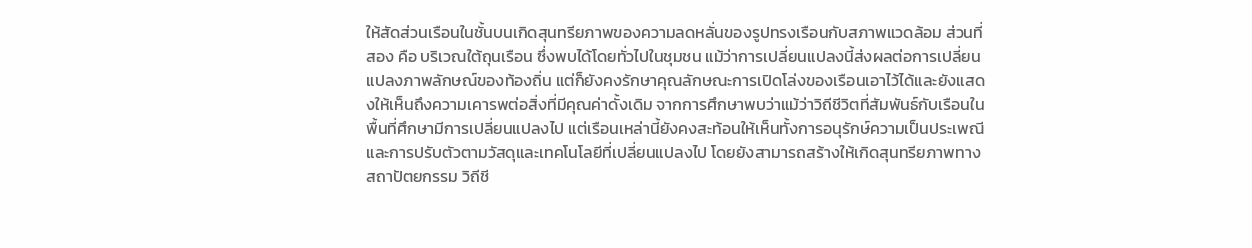ให้สัดส่วนเรือนในชั้นบนเกิดสุนทรียภาพของความลดหลั่นของรูปทรงเรือนกับสภาพแวดล้อม ส่วนที่สอง คือ บริเวณใต้ถุนเรือน ซึ่งพบได้โดยทั่วไปในชุมชน แม้ว่าการเปลี่ยนแปลงนี้ส่งผลต่อการเปลี่ยนแปลงภาพลักษณ์ของท้องถิ่น แต่ก็ยังคงรักษาคุณลักษณะการเปิดโล่งของเรือนเอาไว้ได้และยังแสดงให้เห็นถึงความเคารพต่อสิ่งที่มีคุณค่าดั้งเดิม จากการศึกษาพบว่าแม้ว่าวิถีชีวิตที่สัมพันธ์กับเรือนในพื้นที่ศึกษามีการเปลี่ยนแปลงไป แต่เรือนเหล่านี้ยังคงสะท้อนให้เห็นทั้งการอนุรักษ์ความเป็นประเพณีและการปรับตัวตามวัสดุและเทคโนโลยีที่เปลี่ยนแปลงไป โดยยังสามารถสร้างให้เกิดสุนทรียภาพทางสถาปัตยกรรม วิถีชี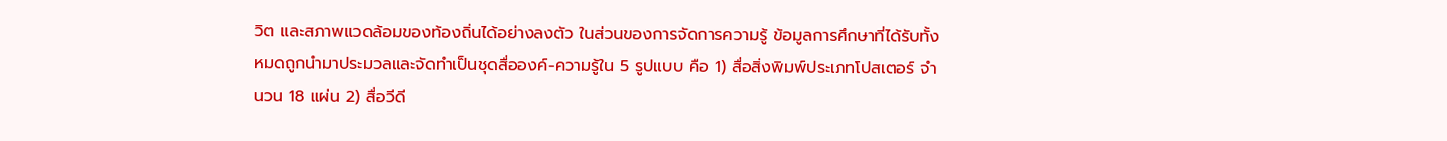วิต และสภาพแวดล้อมของท้องถิ่นได้อย่างลงตัว ในส่วนของการจัดการความรู้ ข้อมูลการศึกษาที่ได้รับทั้งหมดถูกนำมาประมวลและจัดทำเป็นชุดสื่อองค์-ความรู้ใน 5 รูปแบบ คือ 1) สื่อสิ่งพิมพ์ประเภทโปสเตอร์ จำนวน 18 แผ่น 2) สื่อวีดี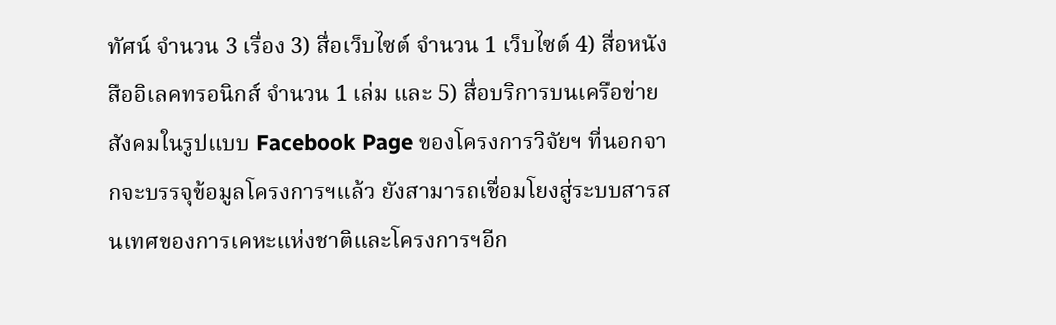ทัศน์ จำนวน 3 เรื่อง 3) สื่อเว็บไซต์ จำนวน 1 เว็บไซต์ 4) สื่อหนังสืออิเลคทรอนิกส์ จำนวน 1 เล่ม และ 5) สื่อบริการบนเครือข่ายสังคมในรูปแบบ Facebook Page ของโครงการวิจัยฯ ที่นอกจากจะบรรจุข้อมูลโครงการฯแล้ว ยังสามารถเชื่อมโยงสู่ระบบสารสนเทศของการเคหะแห่งชาติและโครงการฯอีก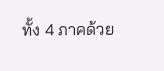ทั้ง 4 ภาคด้วย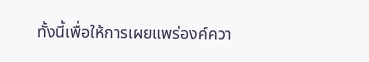ทั้งนี้เพื่อให้การเผยแพร่องค์ควา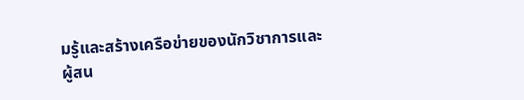มรู้และสร้างเครือข่ายของนักวิชาการและผู้สน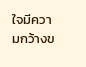ใจมีความกว้างข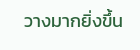วางมากยิ่งขึ้น